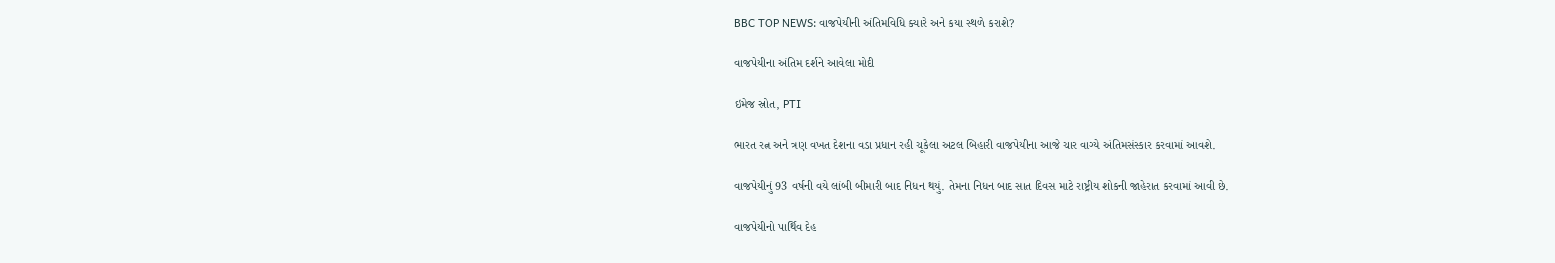BBC TOP NEWS: વાજપેયીની અંતિમવિધિ ક્યારે અને કયા સ્થળે કરાશે?

વાજપેયીના અંતિમ દર્શને આવેલા મોદી

ઇમેજ સ્રોત, PTI

ભારત રત્ન અને ત્રણ વખત દેશના વડા પ્રધાન રહી ચૂકેલા અટલ બિહારી વાજપેયીના આજે ચાર વાગ્યે અંતિમસંસ્કાર કરવામાં આવશે.

વાજપેયીનું 93 વર્ષની વયે લાંબી બીમારી બાદ નિધન થયું. તેમના નિધન બાદ સાત દિવસ માટે રાષ્ટ્રીય શોકની જાહેરાત કરવામાં આવી છે.

વાજપેયીનો પાર્થિવ દેહ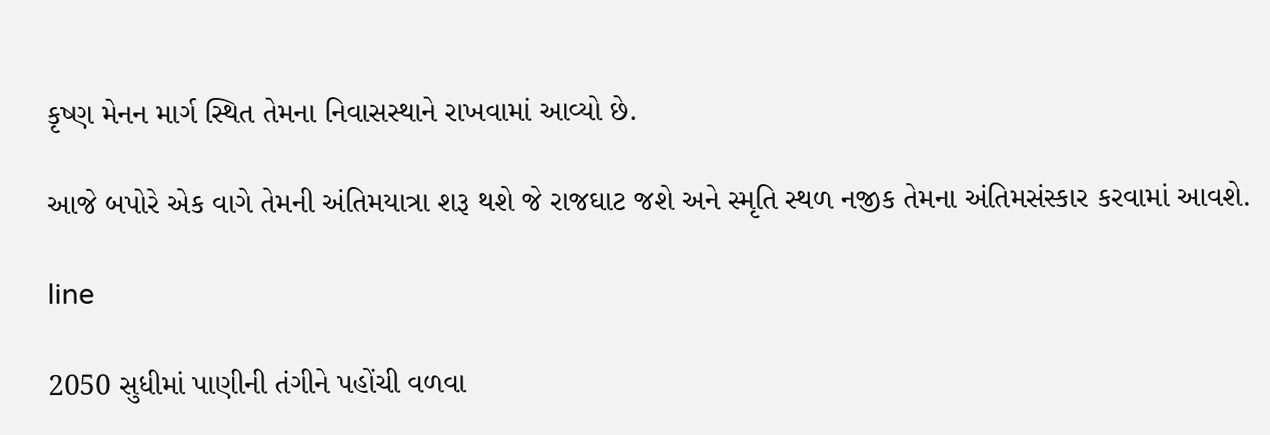કૃષ્ણ મેનન માર્ગ સ્થિત તેમના નિવાસસ્થાને રાખવામાં આવ્યો છે.

આજે બપોરે એક વાગે તેમની અંતિમયાત્રા શરૂ થશે જે રાજઘાટ જશે અને સ્મૃતિ સ્થળ નજીક તેમના અંતિમસંસ્કાર કરવામાં આવશે.

line

2050 સુધીમાં પાણીની તંગીને પહોંચી વળવા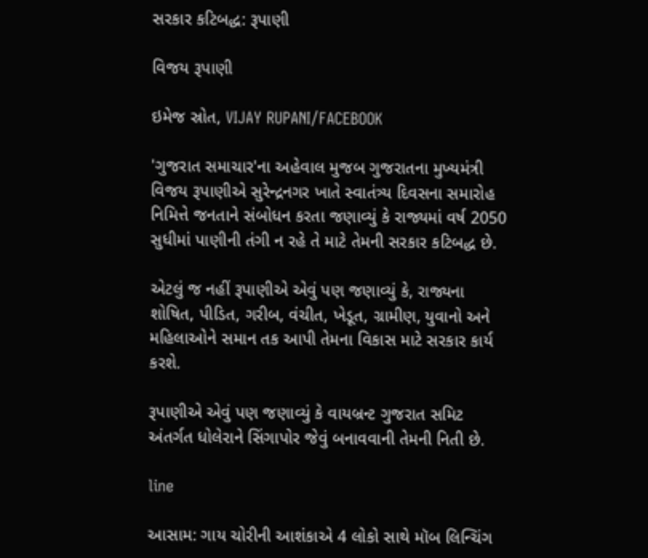સરકાર કટિબદ્ધ: રૂપાણી

વિજય રૂપાણી

ઇમેજ સ્રોત, VIJAY RUPANI/FACEBOOK

'ગુજરાત સમાચાર'ના અહેવાલ મુજબ ગુજરાતના મુખ્યમંત્રી વિજય રૂપાણીએ સુરેન્દ્રનગર ખાતે સ્વાતંત્ર્ય દિવસના સમારોહ નિમિત્તે જનતાને સંબોધન કરતા જણાવ્યું કે રાજ્યમાં વર્ષ 2050 સુધીમાં પાણીની તંગી ન રહે તે માટે તેમની સરકાર કટિબદ્ધ છે.

એટલું જ નહીં રૂપાણીએ એવું પણ જણાવ્યું કે, રાજ્યના શોષિત, પીડિત, ગરીબ, વંચીત, ખેડૂત, ગ્રામીણ, યુવાનો અને મહિલાઓને સમાન તક આપી તેમના વિકાસ માટે સરકાર કાર્ય કરશે.

રૂપાણીએ એવું પણ જણાવ્યું કે વાયબ્રન્ટ ગુજરાત સમિટ અંતર્ગત ધોલેરાને સિંગાપોર જેવું બનાવવાની તેમની નિતી છે.

line

આસામ: ગાય ચોરીની આશંકાએ 4 લોકો સાથે મૉબ લિન્ચિંગ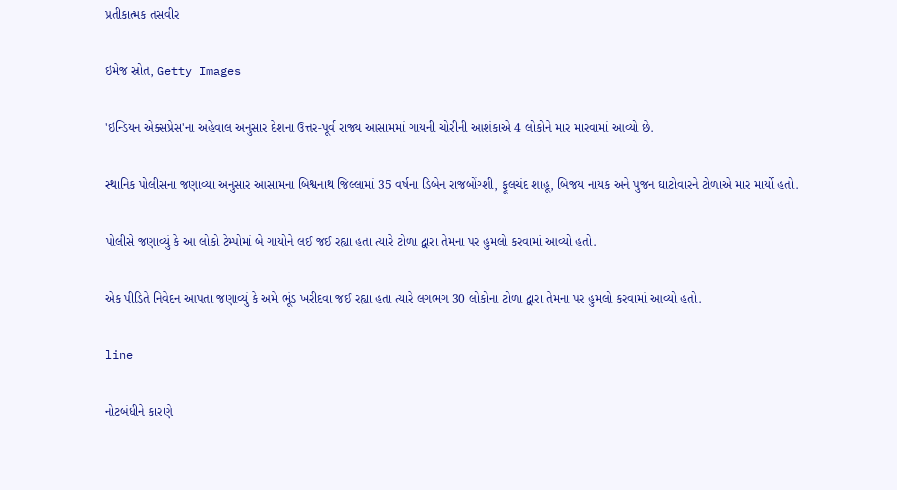પ્રતીકાત્મક તસવીર

ઇમેજ સ્રોત, Getty Images

'ઇન્ડિયન એક્સપ્રેસ'ના અહેવાલ અનુસાર દેશના ઉત્તર-પૂર્વ રાજ્ય આસામમાં ગાયની ચોરીની આશંકાએ 4 લોકોને માર મારવામાં આવ્યો છે.

સ્થાનિક પોલીસના જણાવ્યા અનુસાર આસામના બિશ્વનાથ જિલ્લામાં 35 વર્ષના ડિબેન રાજબોંગ્શી, ફૂલચંદ શાહૂ, બિજય નાયક અને પુજન ઘાટોવારને ટોળાએ માર માર્યો હતો.

પોલીસે જણાવ્યું કે આ લોકો ટેમ્પોમાં બે ગાયોને લઈ જઈ રહ્યા હતા ત્યારે ટોળા દ્વારા તેમના પર હુમલો કરવામાં આવ્યો હતો.

એક પીડિતે નિવેદન આપતા જણાવ્યું કે અમે ભૂંડ ખરીદવા જઈ રહ્યા હતા ત્યારે લગભગ 30 લોકોના ટોળા દ્વારા તેમના પર હુમલો કરવામાં આવ્યો હતો.

line

નોટબંધીને કારણે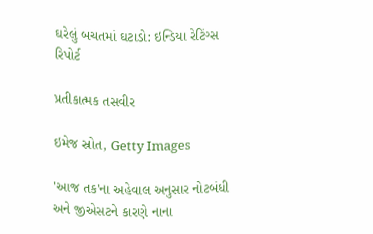ઘરેલું બચતમાં ઘટાડો: ઇન્ડિયા રેટિંગ્સ રિપોર્ટ

પ્રતીકાત્મક તસવીર

ઇમેજ સ્રોત, Getty Images

'આજ તક'ના અહેવાલ અનુસાર નોટબંધી અને જીએસટને કારણે નાના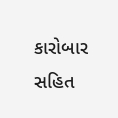કારોબાર સહિત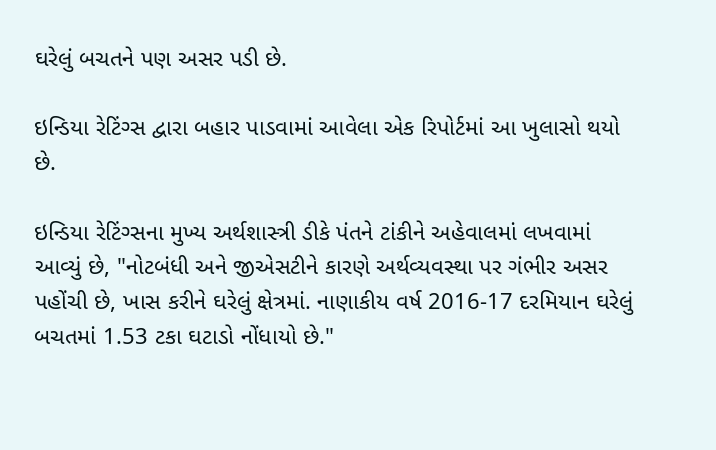ઘરેલું બચતને પણ અસર પડી છે.

ઇન્ડિયા રેટિંગ્સ દ્વારા બહાર પાડવામાં આવેલા એક રિપોર્ટમાં આ ખુલાસો થયો છે.

ઇન્ડિયા રેટિંગ્સના મુખ્ય અર્થશાસ્ત્રી ડીકે પંતને ટાંકીને અહેવાલમાં લખવામાં આવ્યું છે, "નોટબંધી અને જીએસટીને કારણે અર્થવ્યવસ્થા પર ગંભીર અસર પહોંચી છે, ખાસ કરીને ઘરેલું ક્ષેત્રમાં. નાણાકીય વર્ષ 2016-17 દરમિયાન ઘરેલું બચતમાં 1.53 ટકા ઘટાડો નોંધાયો છે."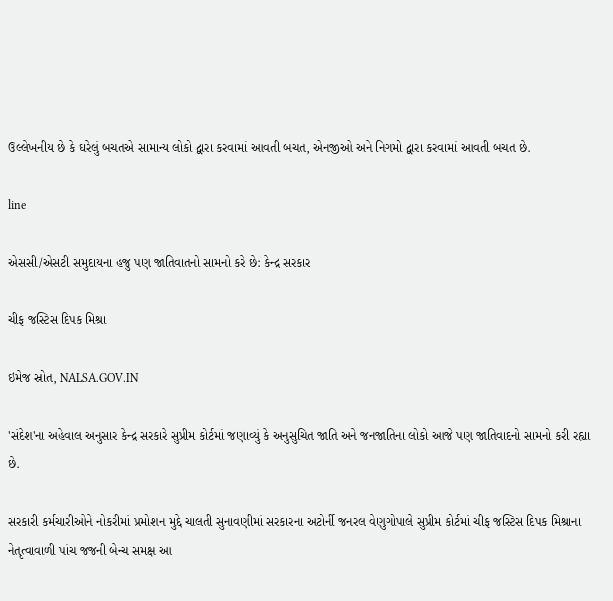ઉલ્લેખનીય છે કે ઘરેલું બચતએ સામાન્ય લોકો દ્વારા કરવામાં આવતી બચત, એનજીઓ અને નિગમો દ્વારા કરવામાં આવતી બચત છે.

line

એસસી/એસટી સમુદાયના હજુ પણ જાતિવાતનો સામનો કરે છે: કેન્દ્ર સરકાર

ચીફ જસ્ટિસ દિપક મિશ્રા

ઇમેજ સ્રોત, NALSA.GOV.IN

'સંદેશ'ના અહેવાલ અનુસાર કેન્દ્ર સરકારે સુપ્રીમ કોર્ટમાં જણાવ્યું કે અનુસુચિત જાતિ અને જનજાતિના લોકો આજે પણ જાતિવાદનો સામનો કરી રહ્યા છે.

સરકારી કર્મચારીઓને નોકરીમાં પ્રમોશન મુદ્દે ચાલતી સુનાવણીમાં સરકારના અટોર્ની જનરલ વેણુગોપાલે સુપ્રીમ કોર્ટમાં ચીફ જસ્ટિસ દિપક મિશ્રાના નેતૃત્વાવાળી પાંચ જજની બેન્ચ સમક્ષ આ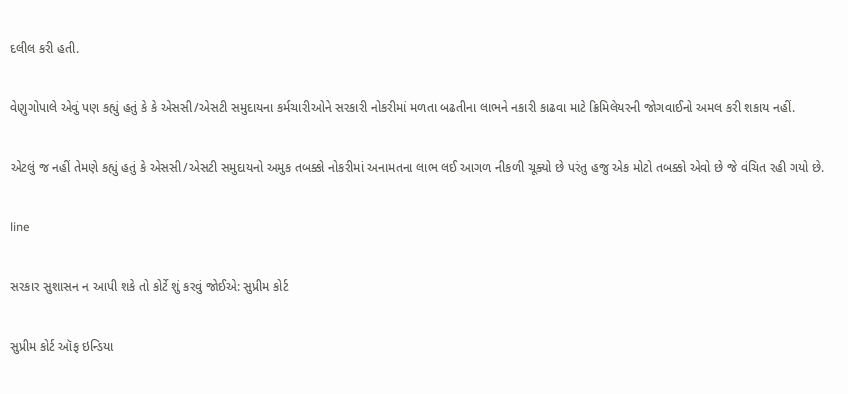દલીલ કરી હતી.

વેણુગોપાલે એવું પણ કહ્યું હતું કે કે એસસી/એસટી સમુદાયના કર્મચારીઓને સરકારી નોકરીમાં મળતા બઢતીના લાભને નકારી કાઢવા માટે ક્રિમિલેયરની જોગવાઈનો અમલ કરી શકાય નહીં.

એટલું જ નહીં તેમણે કહ્યું હતું કે એસસી/એસટી સમુદાયનો અમુક તબક્કો નોકરીમાં અનામતના લાભ લઈ આગળ નીકળી ચૂક્યો છે પરંતુ હજુ એક મોટો તબક્કો એવો છે જે વંચિત રહી ગયો છે.

line

સરકાર સુશાસન ન આપી શકે તો કોર્ટે શું કરવું જોઈએ: સુપ્રીમ કોર્ટ

સુપ્રીમ કોર્ટ ઑફ ઇન્ડિયા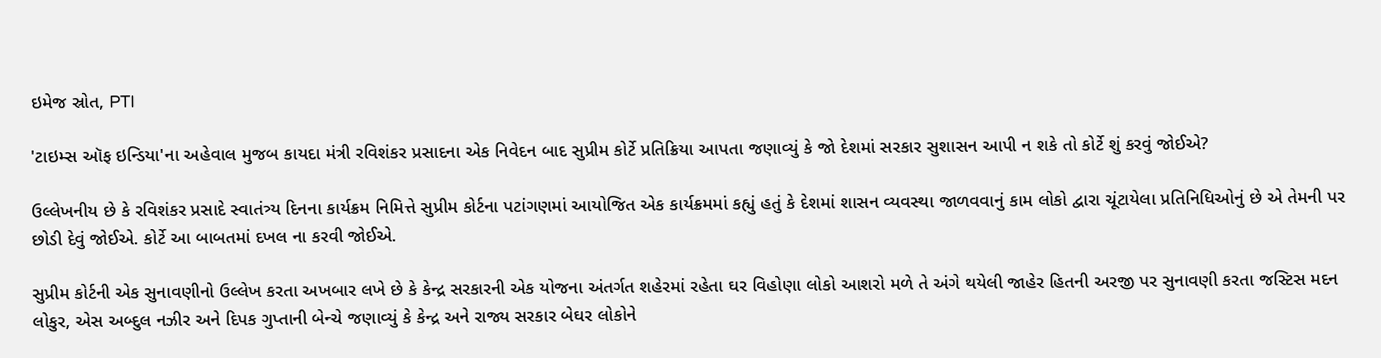ઇમેજ સ્રોત, PTI

'ટાઇમ્સ ઑફ ઇન્ડિયા'ના અહેવાલ મુજબ કાયદા મંત્રી રવિશંકર પ્રસાદના એક નિવેદન બાદ સુપ્રીમ કોર્ટે પ્રતિક્રિયા આપતા જણાવ્યું કે જો દેશમાં સરકાર સુશાસન આપી ન શકે તો કોર્ટે શું કરવું જોઈએ?

ઉલ્લેખનીય છે કે રવિશંકર પ્રસાદે સ્વાતંત્ર્ય દિનના કાર્યક્રમ નિમિત્તે સુપ્રીમ કોર્ટના પટાંગણમાં આયોજિત એક કાર્યક્રમમાં કહ્યું હતું કે દેશમાં શાસન વ્યવસ્થા જાળવવાનું કામ લોકો દ્વારા ચૂંટાયેલા પ્રતિનિધિઓનું છે એ તેમની પર છોડી દેવું જોઈએ. કોર્ટે આ બાબતમાં દખલ ના કરવી જોઈએ.

સુપ્રીમ કોર્ટની એક સુનાવણીનો ઉલ્લેખ કરતા અખબાર લખે છે કે કેન્દ્ર સરકારની એક યોજના અંતર્ગત શહેરમાં રહેતા ઘર વિહોણા લોકો આશરો મળે તે અંગે થયેલી જાહેર હિતની અરજી પર સુનાવણી કરતા જસ્ટિસ મદન લોકુર, એસ અબ્દુલ નઝીર અને દિપક ગુપ્તાની બેન્ચે જણાવ્યું કે કેન્દ્ર અને રાજ્ય સરકાર બેઘર લોકોને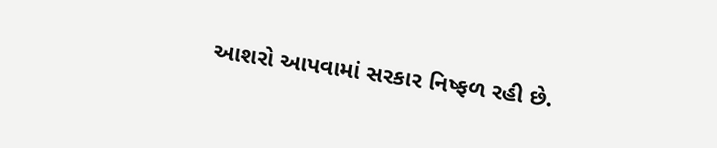આશરો આપવામાં સરકાર નિષ્ફળ રહી છે.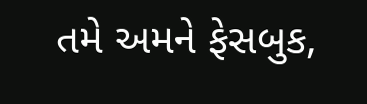તમે અમને ફેસબુક,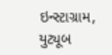ઇન્સ્ટાગ્રામ, યુટ્યૂબ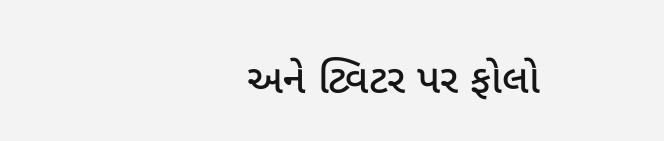અને ટ્વિટર પર ફોલો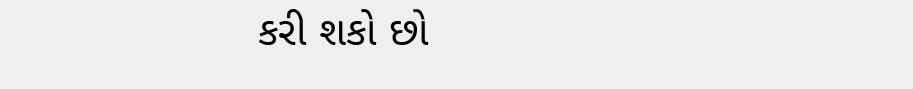કરી શકો છો